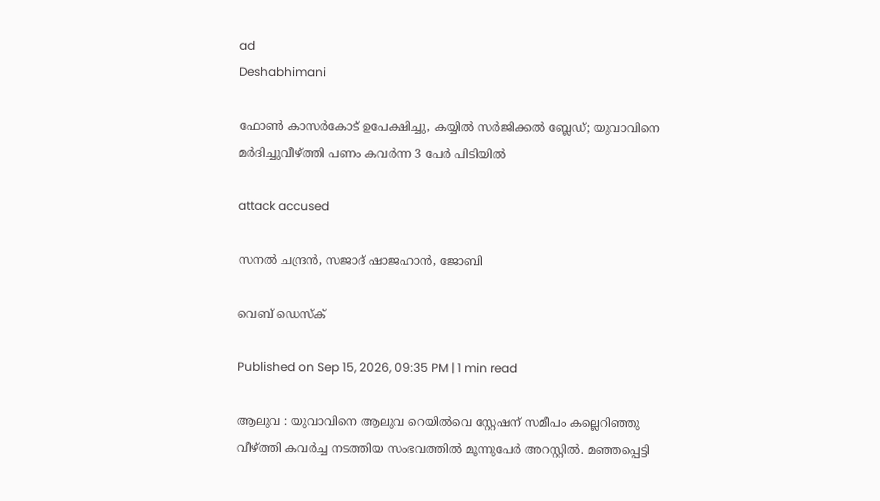ad
Deshabhimani

ഫോൺ കാസർകോട്‌ ഉപേക്ഷിച്ചു, കയ്യില്‍ സര്‍ജിക്കല്‍ ബ്ലേ‍ഡ്; യുവാവിനെ മർദിച്ചുവീഴ്ത്തി പണം കവർന്ന 3 പേർ പിടിയിൽ

attack accused

സനൽ ചന്ദ്രൻ, സജാദ് ഷാജഹാൻ, ജോബി

വെബ് ഡെസ്ക്

Published on Sep 15, 2026, 09:35 PM | 1 min read

ആലുവ : യുവാവിനെ ആലുവ റെയിൽവെ സ്റ്റേഷന് സമീപം കല്ലെറിഞ്ഞു വീഴ്‌ത്തി കവർച്ച നടത്തിയ സംഭവത്തിൽ മൂന്നുപേർ അറസ്റ്റിൽ. മഞ്ഞപ്പെട്ടി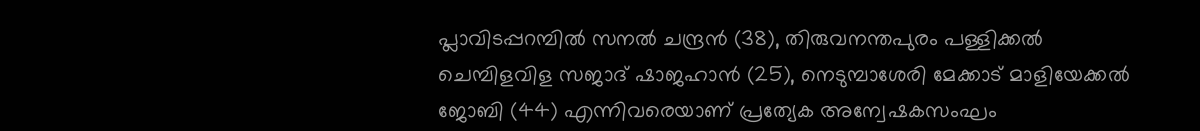പ്ലാവിടപ്പറമ്പിൽ സനൽ ചന്ദ്രൻ (38), തിരുവനന്തപുരം പള്ളിക്കൽ ചെമ്പിളവിള സജാദ് ഷാജഹാൻ (25), നെടുമ്പാശേരി മേക്കാട് മാളിയേക്കൽ ജോബി (44) എന്നിവരെയാണ് പ്രത്യേക അന്വേഷകസംഘം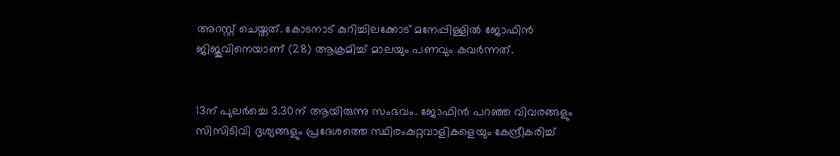അറസ്റ്റ് ചെയ്തത്. കോടനാട് കുറിച്ചിലക്കോട് മനേപ്പിള്ളില്‍ ജോഫിന്‍ ജിജുവിനെയാണ് (28) ആക്രമിച്ച്‌ മാലയും പണവും കവർന്നത്‌.


13ന് പുലർച്ചെ 3.30ന് ആയിരുന്നു സംഭവം. ജോഫിൻ പറഞ്ഞ വിവരങ്ങളും സിസിടിവി ദൃശ്യങ്ങളും പ്രദേശത്തെ സ്ഥിരംകുറ്റവാളികളെയും കേന്ദ്രീകരിച്ച്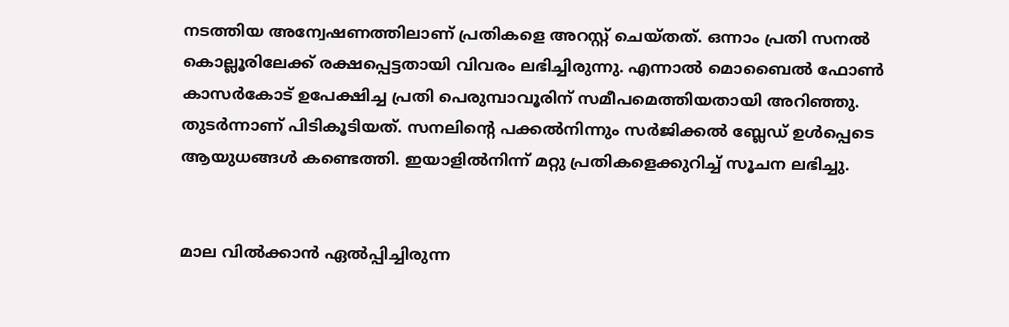നടത്തിയ അന്വേഷണത്തിലാണ്‌ പ്രതികളെ അറസ്റ്റ് ചെയ്തത്. ഒന്നാം പ്രതി സനൽ കൊല്ലൂരിലേക്ക്‌ രക്ഷപ്പെട്ടതായി വിവരം ലഭിച്ചിരുന്നു. എന്നാൽ മൊബൈൽ ഫോൺ കാസർകോട്‌ ഉപേക്ഷിച്ച പ്രതി പെരുമ്പാവൂരിന് സമീപമെത്തിയതായി അറിഞ്ഞു. തുടർന്നാണ്‌ പിടികൂടിയത്‌. സനലിന്റെ പക്കൽനിന്നും സർജിക്കൽ ബ്ലേഡ് ഉൾപ്പെടെ ആയുധങ്ങൾ കണ്ടെത്തി. ഇയാളിൽനിന്ന്‌ മറ്റു പ്രതികളെക്കുറിച്ച്‌ സൂചന ലഭിച്ചു.


മാല വിൽക്കാൻ ഏൽപ്പിച്ചിരുന്ന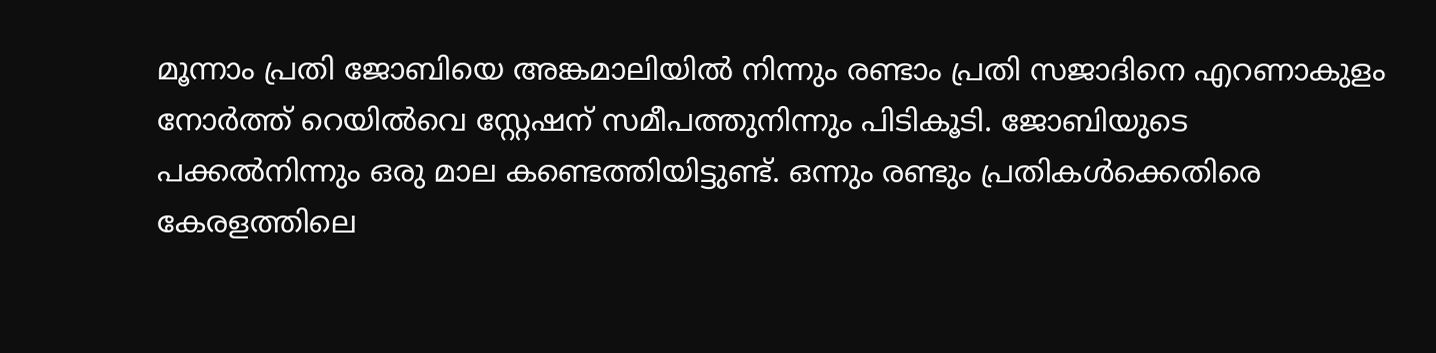മൂന്നാം പ്രതി ജോബിയെ അങ്കമാലിയിൽ നിന്നും രണ്ടാം പ്രതി സജാദിനെ എറണാകുളം നോർത്ത് റെയിൽവെ സ്റ്റേഷന് സമീപത്തുനിന്നും പിടികൂടി. ജോബിയുടെ പക്കൽനിന്നും ഒരു മാല കണ്ടെത്തിയിട്ടുണ്ട്‌. ഒന്നും രണ്ടും പ്രതികൾക്കെതിരെ കേരളത്തിലെ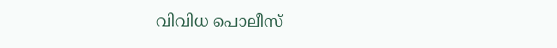വിവിധ പൊലീസ്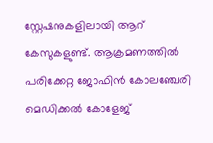സ്റ്റേഷനുകളിലായി ആറ് കേസുകളുണ്ട്. ആക്രമണത്തിൽ പരിക്കേറ്റ ജോഫിന്‍ കോലഞ്ചേരി മെഡിക്കല്‍ കോളേജ്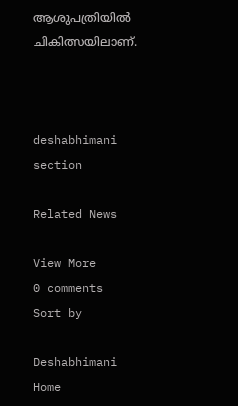ആശുപത്രിയില്‍ ചികിത്സയിലാണ്.



deshabhimani section

Related News

View More
0 comments
Sort by

Deshabhimani
Home